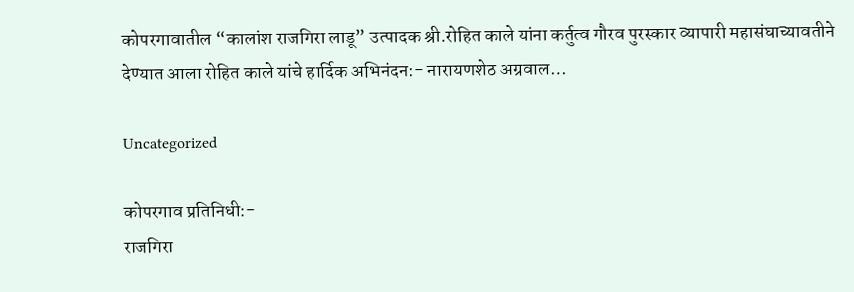कोपरगावातील “कालांश राजगिरा लाडू” उत्पादक श्री.रोहित काले यांना कर्तुत्व गौरव पुरस्कार व्यापारी महासंघाच्यावतीने देण्यात आला रोहित काले यांचे हार्दिक अभिनंदन:- नारायणशेठ अग्रवाल…

Uncategorized

कोपरगाव प्रतिनिधी:-
राजगिरा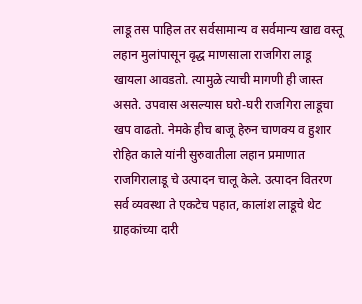लाडू तस पाहिल तर सर्वसामान्य व सर्वमान्य खाद्य वस्तू लहान मुलांपासून वृद्ध माणसाला राजगिरा लाडू खायला आवडतो. त्यामुळे त्याची मागणी ही जास्त असते. उपवास असल्यास घरो-घरी राजगिरा लाडूचा खप वाढतो. नेमके हीच बाजू हेरुन चाणक्य व हुशार रोहित काले यांनी सुरुवातीला लहान प्रमाणात राजगिरालाडू चे उत्पादन चालू केले. उत्पादन वितरण सर्व व्यवस्था ते एकटेच पहात, कालांश लाडूचे थेट ग्राहकांच्या दारी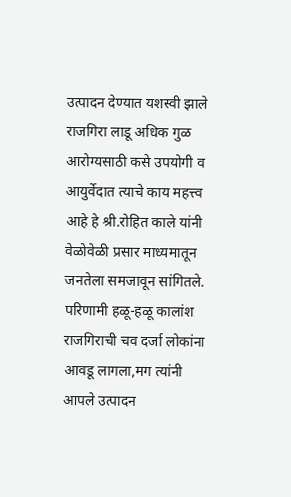उत्पादन देण्यात यशस्वी झाले राजगिरा लाडू अधिक गुळ आरोग्यसाठी कसे उपयोगी व आयुर्वेदात त्याचे काय महत्त्व आहे हे श्री.रोहित काले यांनी वेळोवेळी प्रसार माध्यमातून जनतेला समजावून सांगितले. परिणामी हळू-हळू कालांश राजगिराची चव दर्जा लोकांना आवडू लागला,मग त्यांनी आपले उत्पादन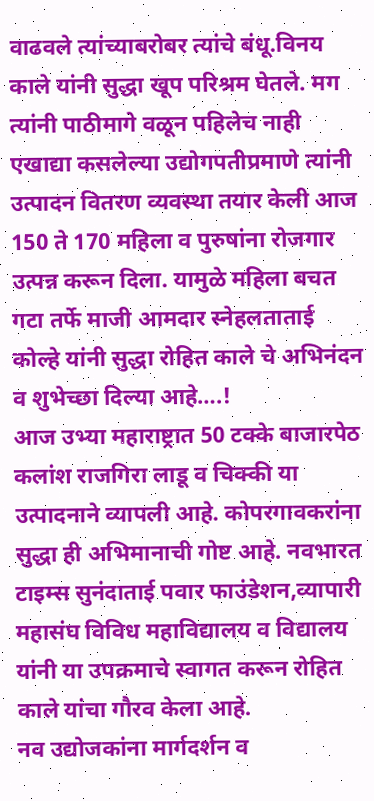वाढवले त्यांच्याबरोबर त्यांचे बंधू.विनय काले यांनी सुद्धा खूप परिश्रम घेतले. मग त्यांनी पाठीमागे वळून पहिलेच नाही एखाद्या कसलेल्या उद्योगपतीप्रमाणे त्यांनी उत्पादन वितरण व्यवस्था तयार केली आज 150 ते 170 महिला व पुरुषांना रोजगार उत्पन्न करून दिला. यामुळे महिला बचत गटा तर्फे माजी आमदार स्नेहलताताई कोल्हे यांनी सुद्धा रोहित काले चे अभिनंदन व शुभेच्छा दिल्या आहे….!
आज उभ्या महाराष्ट्रात 50 टक्के बाजारपेठ कलांश राजगिरा लाडू व चिक्की या उत्पादनाने व्यापली आहे. कोपरगावकरांना सुद्धा ही अभिमानाची गोष्ट आहे. नवभारत टाइम्स सुनंदाताई पवार फाउंडेशन,व्यापारी महासंघ विविध महाविद्यालय व विद्यालय यांनी या उपक्रमाचे स्वागत करून रोहित काले यांचा गौरव केला आहे.
नव उद्योजकांना मार्गदर्शन व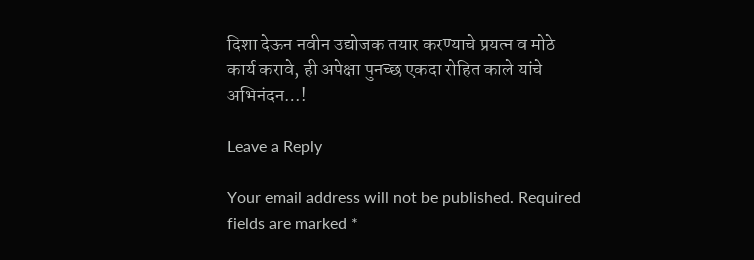दिशा देऊन नवीन उद्योजक तयार करण्याचे प्रयत्न व मोठे कार्य करावे, ही अपेक्षा पुनच्छ एकदा रोहित काले यांचे अभिनंदन…!

Leave a Reply

Your email address will not be published. Required fields are marked *